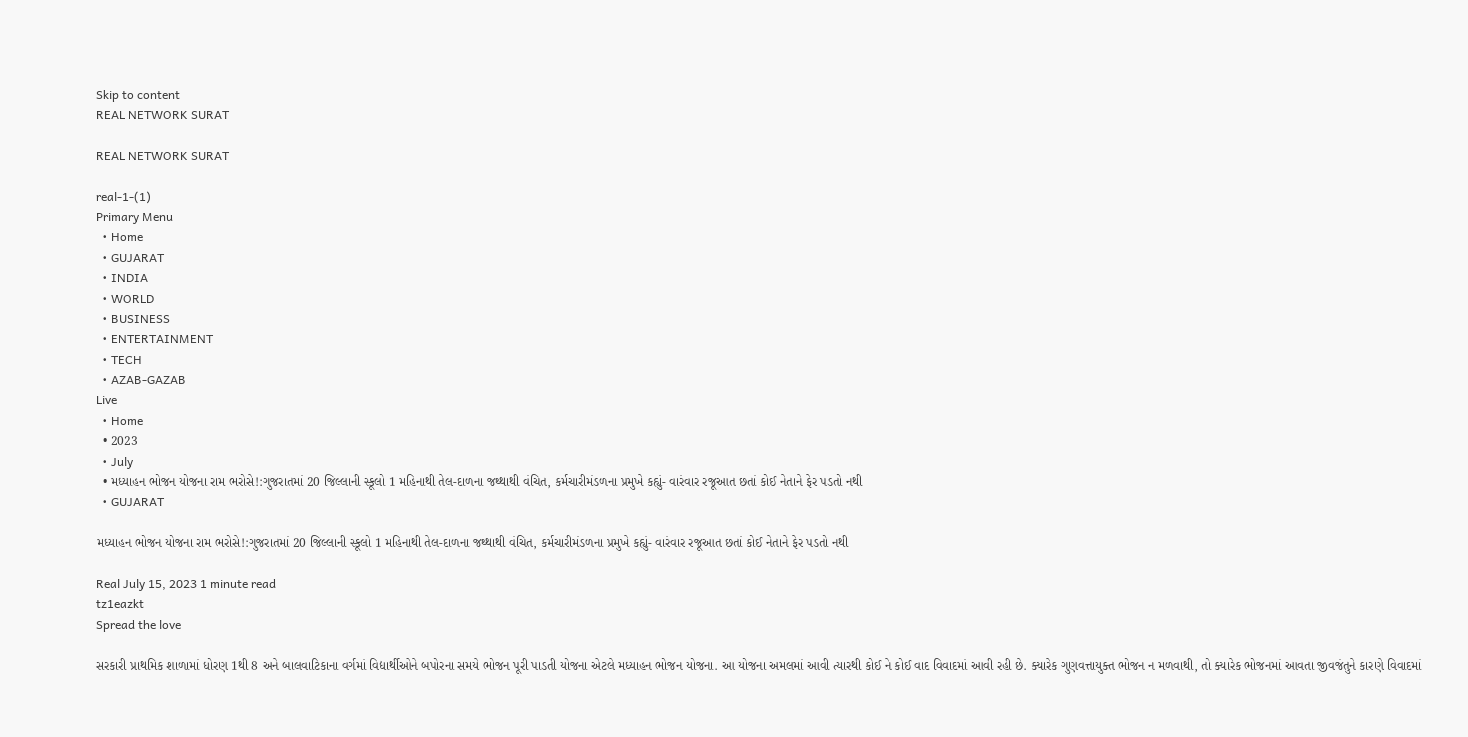Skip to content
REAL NETWORK SURAT

REAL NETWORK SURAT

real-1-(1)
Primary Menu
  • Home
  • GUJARAT
  • INDIA
  • WORLD
  • BUSINESS
  • ENTERTAINMENT
  • TECH
  • AZAB-GAZAB
Live
  • Home
  • 2023
  • July
  • મધ્યાહન ભોજન યોજના રામ ભરોસે!:ગુજરાતમાં 20 જિલ્લાની સ્કૂલો 1 મહિનાથી તેલ-દાળના જથ્થાથી વંચિત, કર્મચારીમંડળના પ્રમુખે કહ્યું- વારંવાર રજૂઆત છતાં કોઈ નેતાને ફેર પડતો નથી
  • GUJARAT

મધ્યાહન ભોજન યોજના રામ ભરોસે!:ગુજરાતમાં 20 જિલ્લાની સ્કૂલો 1 મહિનાથી તેલ-દાળના જથ્થાથી વંચિત, કર્મચારીમંડળના પ્રમુખે કહ્યું- વારંવાર રજૂઆત છતાં કોઈ નેતાને ફેર પડતો નથી

Real July 15, 2023 1 minute read
tz1eazkt
Spread the love

સરકારી પ્રાથમિક શાળામાં ધોરણ 1થી 8 અને બાલવાટિકાના વર્ગમાં વિદ્યાર્થીઓને બપોરના સમયે ભોજન પૂરી પાડતી યોજના એટલે મધ્યાહન ભોજન યોજના. આ યોજના અમલમાં આવી ત્યારથી કોઈ ને કોઈ વાદ વિવાદમાં આવી રહી છે. ક્યારેક ગુણવત્તાયુક્ત ભોજન ન મળવાથી, તો ક્યારેક ભોજનમાં આવતા જીવજંતુને કારણે વિવાદમાં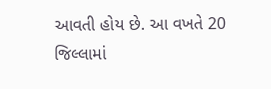આવતી હોય છે. આ વખતે 20 જિલ્લામાં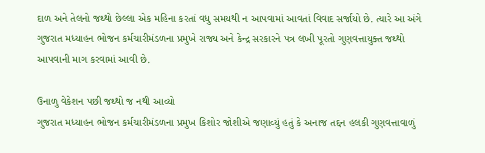દાળ અને તેલનો જથ્થો છેલ્લા એક મહિના કરતાં વધુ સમયથી ન આપવામાં આવતાં વિવાદ સર્જાયો છે. ત્યારે આ અંગે ગુજરાત મધ્યાહન ભોજન કર્મચારીમંડળના પ્રમુખે રાજ્ય અને કેન્દ્ર સરકારને પત્ર લખી પૂરતો ગુણવત્તાયુક્ત જથ્થો આપવાની માગ કરવામાં આવી છે.

ઉનાળુ વેકેશન પછી જથ્થો જ નથી આવ્યો
ગુજરાત મધ્યાહન ભોજન કર્મચારીમંડળના પ્રમુખ કિશોર જોશીએ જણાવ્યું હતું કે અનાજ તદ્દન હલકી ગુણવત્તાવાળું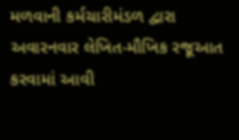મળવાની કર્મચારીમંડળ દ્વારા અવારનવાર લેખિત-મૌખિક રજૂઆત કરવામાં આવી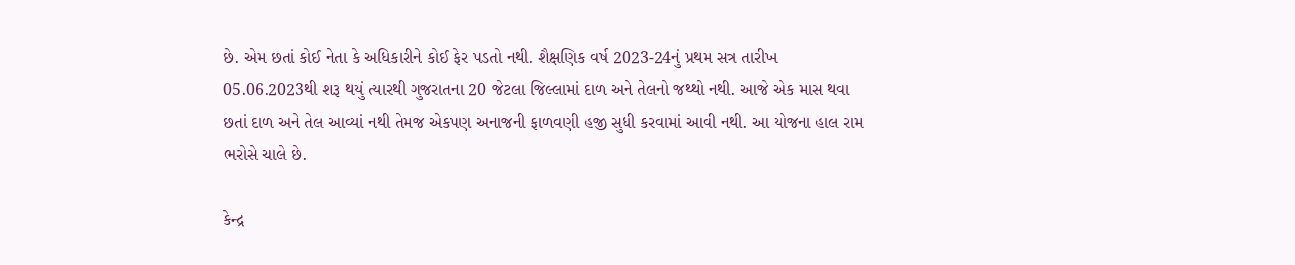છે. એમ છતાં કોઈ નેતા કે અધિકારીને કોઈ ફેર પડતો નથી. શૈક્ષણિક વર્ષ 2023-24નું પ્રથમ સત્ર તારીખ 05.06.2023થી શરૂ થયું ત્યારથી ગુજરાતના 20 જેટલા જિલ્લામાં દાળ અને તેલનો જથ્થો નથી. આજે એક માસ થવા છતાં દાળ અને તેલ આવ્યાં નથી તેમજ એકપણ અનાજની ફાળવણી હજી સુધી કરવામાં આવી નથી. આ યોજના હાલ રામ ભરોસે ચાલે છે.

કેન્દ્ર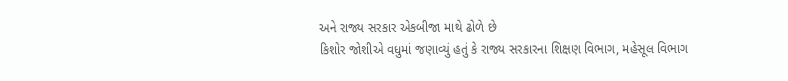અને રાજ્ય સરકાર એકબીજા માથે ઢોળે છે
કિશોર જોશીએ વધુમાં જણાવ્યું હતું કે રાજ્ય સરકારના શિક્ષણ વિભાગ, મહેસૂલ વિભાગ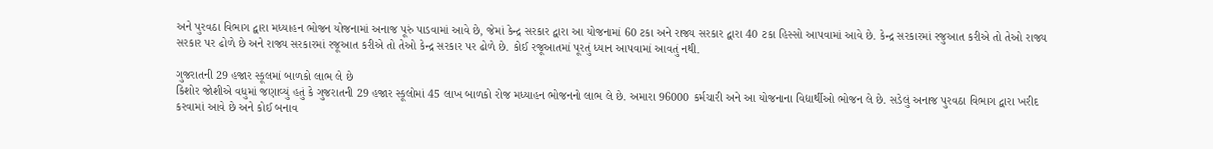અને પુરવઠા વિભાગ દ્વારા મધ્યાહન ભોજન યોજનામાં અનાજ પૂરું પાડવામાં આવે છે, જેમાં કેન્દ્ર સરકાર દ્વારા આ યોજનામાં 60 ટકા અને રાજ્ય સરકાર દ્વારા 40 ટકા હિસ્સો આપવામાં આવે છે. કેન્દ્ર સરકારમાં રજુઆત કરીએ તો તેઓ રાજ્ય સરકાર પર ઢોળે છે અને રાજ્ય સરકારમાં રજૂઆત કરીએ તો તેઓ કેન્દ્ર સરકાર પર ઢોળે છે. કોઈ રજૂઆતમાં પૂરતું ધ્યાન આપવામાં આવતું નથી.

ગુજરાતની 29 હજાર સ્કૂલમાં બાળકો લાભ લે છે
કિશોર જોશીએ વધુમાં જણાવ્યું હતું કે ગુજરાતની 29 હજાર સ્કૂલોમાં 45 લાખ બાળકો રોજ મધ્યાહન ભોજનનો લાભ લે છે. અમારા 96000 કર્મચારી અને આ યોજનાના વિદ્યાર્થીઓ ભોજન લે છે. સડેલું અનાજ પુરવઠા વિભાગ દ્વારા ખરીદ કરવામાં આવે છે અને કોઈ બનાવ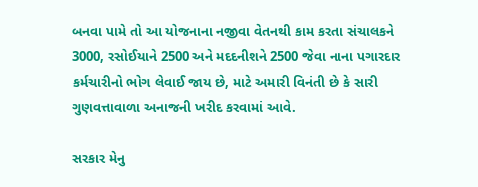બનવા પામે તો આ યોજનાના નજીવા વેતનથી કામ કરતા સંચાલકને 3000, રસોઈયાને 2500 અને મદદનીશને 2500 જેવા નાના પગારદાર કર્મચારીનો ભોગ લેવાઈ જાય છે, માટે અમારી વિનંતી છે કે સારી ગુણવત્તાવાળા અનાજની ખરીદ કરવામાં આવે.

સરકાર મેનુ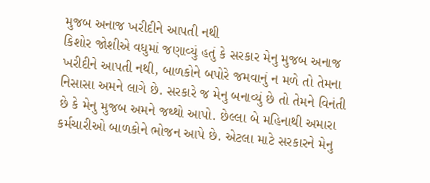મુજબ અનાજ ખરીદીને આપતી નથી
કિશોર જોશીએ વધુમાં જણાવ્યું હતું કે સરકાર મેનુ મુજબ અનાજ ખરીદીને આપતી નથી, બાળકોને બપોરે જમવાનું ન મળે તો તેમના નિસાસા અમને લાગે છે. સરકારે જ મેનુ બનાવ્યું છે તો તેમને વિનંતી છે કે મેનુ મુજબ અમને જથ્થો આપો. છેલ્લા બે મહિનાથી અમારા કર્મચારીઓ બાળકોને ભોજન આપે છે. એટલા માટે સરકારને મેનુ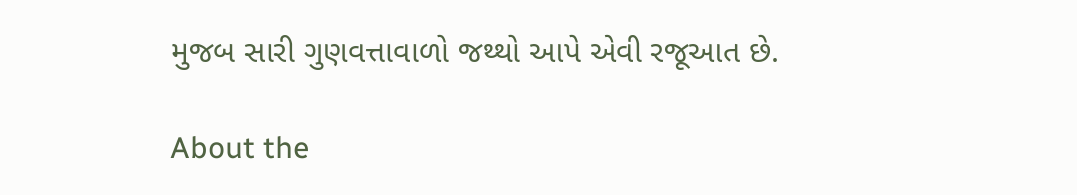મુજબ સારી ગુણવત્તાવાળો જથ્થો આપે એવી રજૂઆત છે.

About the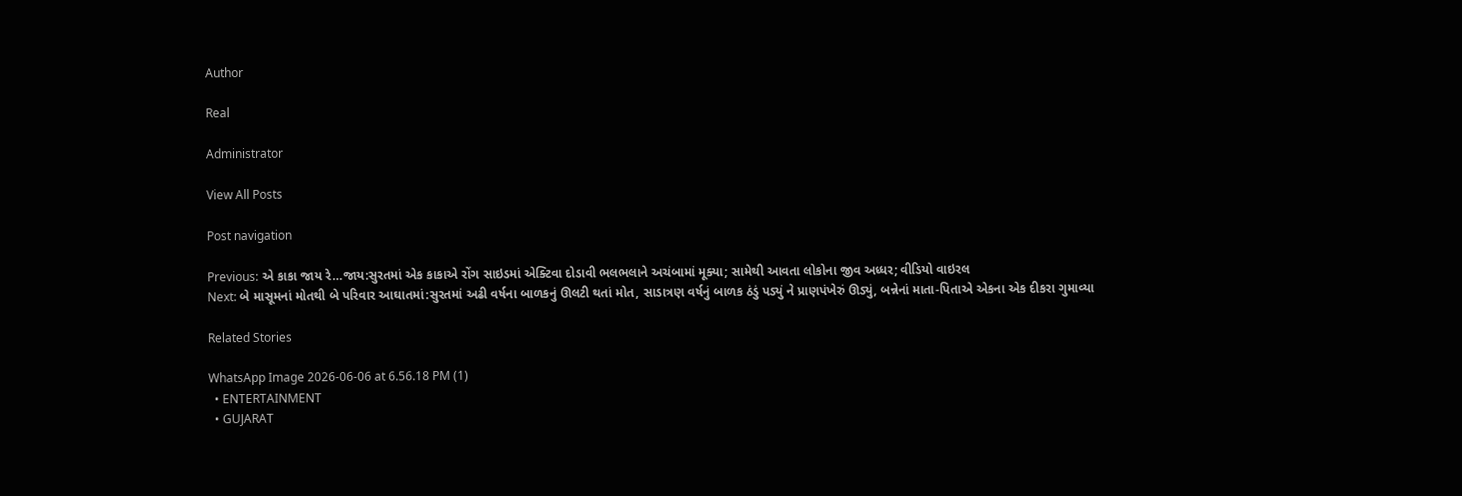Author

Real

Administrator

View All Posts

Post navigation

Previous: એ કાકા જાય રે…જાય:સુરતમાં એક કાકાએ રોંગ સાઇડમાં એક્ટિવા દોડાવી ભલભલાને અચંબામાં મૂક્યા; સામેથી આવતા લોકોના જીવ અધ્ધર; વીડિયો વાઇરલ
Next: બે માસૂમનાં મોતથી બે પરિવાર આઘાતમાં:સુરતમાં અઢી વર્ષના બાળકનું ઊલટી થતાં મોત, સાડાત્રણ વર્ષનું બાળક ઠંડું પડ્યું ને પ્રાણપંખેરું ઊડ્યું, બન્નેનાં માતા-પિતાએ એકના એક દીકરા ગુમાવ્યા

Related Stories

WhatsApp Image 2026-06-06 at 6.56.18 PM (1)
  • ENTERTAINMENT
  • GUJARAT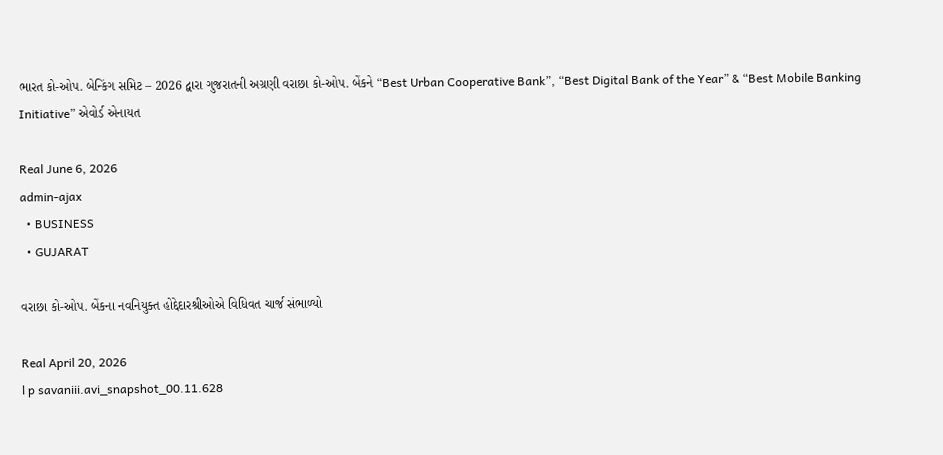ભારત કો-ઓપ. બેન્કિંગ સમિટ – 2026 દ્વારા ગુજરાતની અગ્રણી વરાછા કો-ઓપ. બેંકને “Best Urban Cooperative Bank”, “Best Digital Bank of the Year” & “Best Mobile Banking Initiative” એવોર્ડ એનાયત

Real June 6, 2026
admin-ajax
  • BUSINESS
  • GUJARAT

વરાછા કો-ઓપ. બેંકના નવનિયુક્ત હોદ્દેદારશ્રીઓએ વિધિવત ચાર્જ સંભાળ્યો

Real April 20, 2026
l p savaniii.avi_snapshot_00.11.628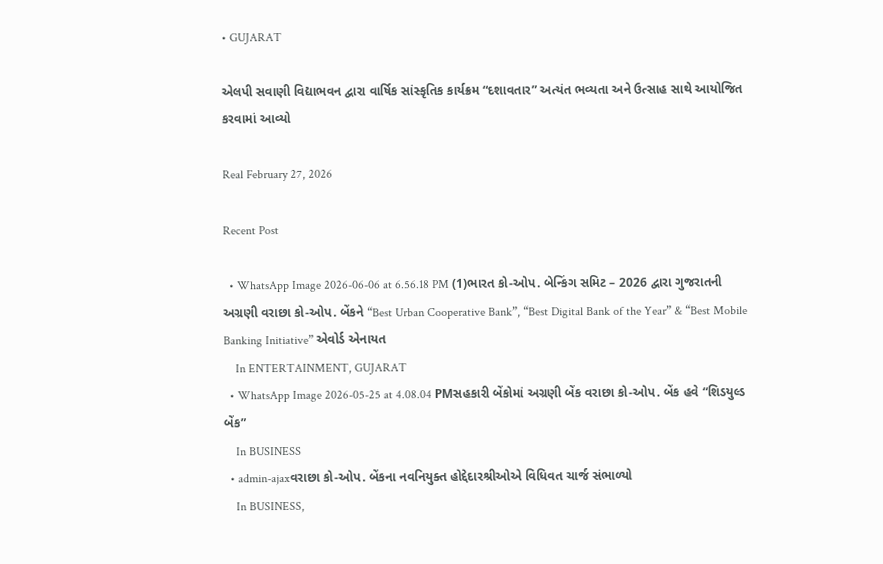• GUJARAT

એલપી સવાણી વિદ્યાભવન દ્વારા વાર્ષિક સાંસ્કૃતિક કાર્યક્રમ “દશાવતાર” અત્યંત ભવ્યતા અને ઉત્સાહ સાથે આયોજિત કરવામાં આવ્યો

Real February 27, 2026

Recent Post

  • WhatsApp Image 2026-06-06 at 6.56.18 PM (1)ભારત કો-ઓપ. બેન્કિંગ સમિટ – 2026 દ્વારા ગુજરાતની અગ્રણી વરાછા કો-ઓપ. બેંકને “Best Urban Cooperative Bank”, “Best Digital Bank of the Year” & “Best Mobile Banking Initiative” એવોર્ડ એનાયત
    In ENTERTAINMENT, GUJARAT
  • WhatsApp Image 2026-05-25 at 4.08.04 PMસહકારી બેંકોમાં અગ્રણી બેંક વરાછા કો-ઓપ. બેંક હવે “શિડયુલ્ડ બેંક”
    In BUSINESS
  • admin-ajaxવરાછા કો-ઓપ. બેંકના નવનિયુક્ત હોદ્દેદારશ્રીઓએ વિધિવત ચાર્જ સંભાળ્યો
    In BUSINESS,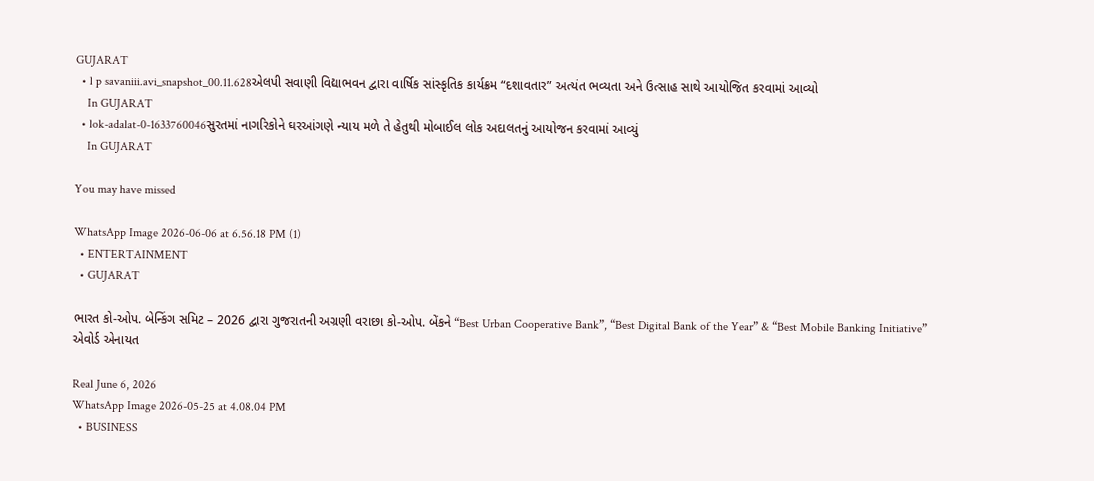GUJARAT
  • l p savaniii.avi_snapshot_00.11.628એલપી સવાણી વિદ્યાભવન દ્વારા વાર્ષિક સાંસ્કૃતિક કાર્યક્રમ “દશાવતાર” અત્યંત ભવ્યતા અને ઉત્સાહ સાથે આયોજિત કરવામાં આવ્યો
    In GUJARAT
  • lok-adalat-0-1633760046સુરતમાં નાગરિકોને ઘરઆંગણે ન્યાય મળે તે હેતુથી મોબાઈલ લોક અદાલતનું આયોજન કરવામાં આવ્યું
    In GUJARAT

You may have missed

WhatsApp Image 2026-06-06 at 6.56.18 PM (1)
  • ENTERTAINMENT
  • GUJARAT

ભારત કો-ઓપ. બેન્કિંગ સમિટ – 2026 દ્વારા ગુજરાતની અગ્રણી વરાછા કો-ઓપ. બેંકને “Best Urban Cooperative Bank”, “Best Digital Bank of the Year” & “Best Mobile Banking Initiative” એવોર્ડ એનાયત

Real June 6, 2026
WhatsApp Image 2026-05-25 at 4.08.04 PM
  • BUSINESS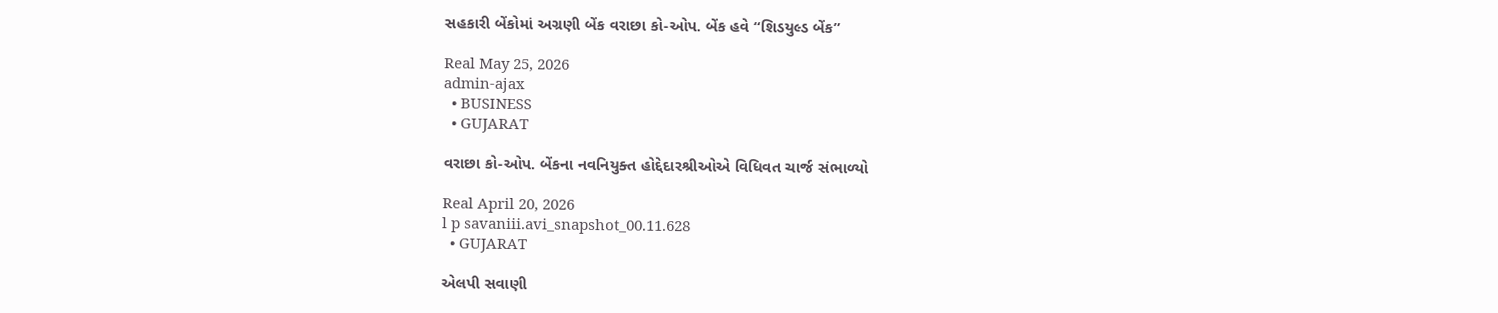સહકારી બેંકોમાં અગ્રણી બેંક વરાછા કો-ઓપ. બેંક હવે “શિડયુલ્ડ બેંક”

Real May 25, 2026
admin-ajax
  • BUSINESS
  • GUJARAT

વરાછા કો-ઓપ. બેંકના નવનિયુક્ત હોદ્દેદારશ્રીઓએ વિધિવત ચાર્જ સંભાળ્યો

Real April 20, 2026
l p savaniii.avi_snapshot_00.11.628
  • GUJARAT

એલપી સવાણી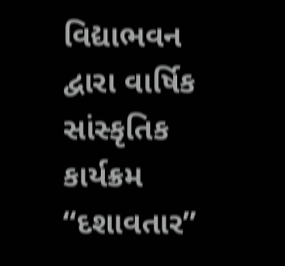વિદ્યાભવન દ્વારા વાર્ષિક સાંસ્કૃતિક કાર્યક્રમ “દશાવતાર”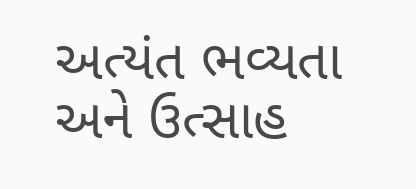અત્યંત ભવ્યતા અને ઉત્સાહ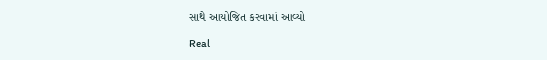સાથે આયોજિત કરવામાં આવ્યો

Real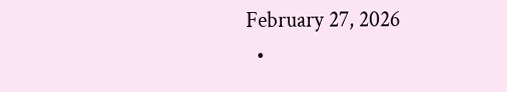February 27, 2026
  •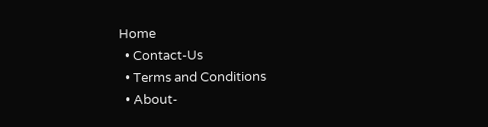Home
  • Contact-Us
  • Terms and Conditions
  • About-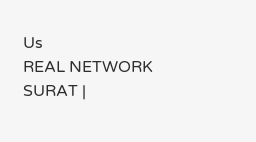Us
REAL NETWORK SURAT |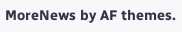MoreNews by AF themes.